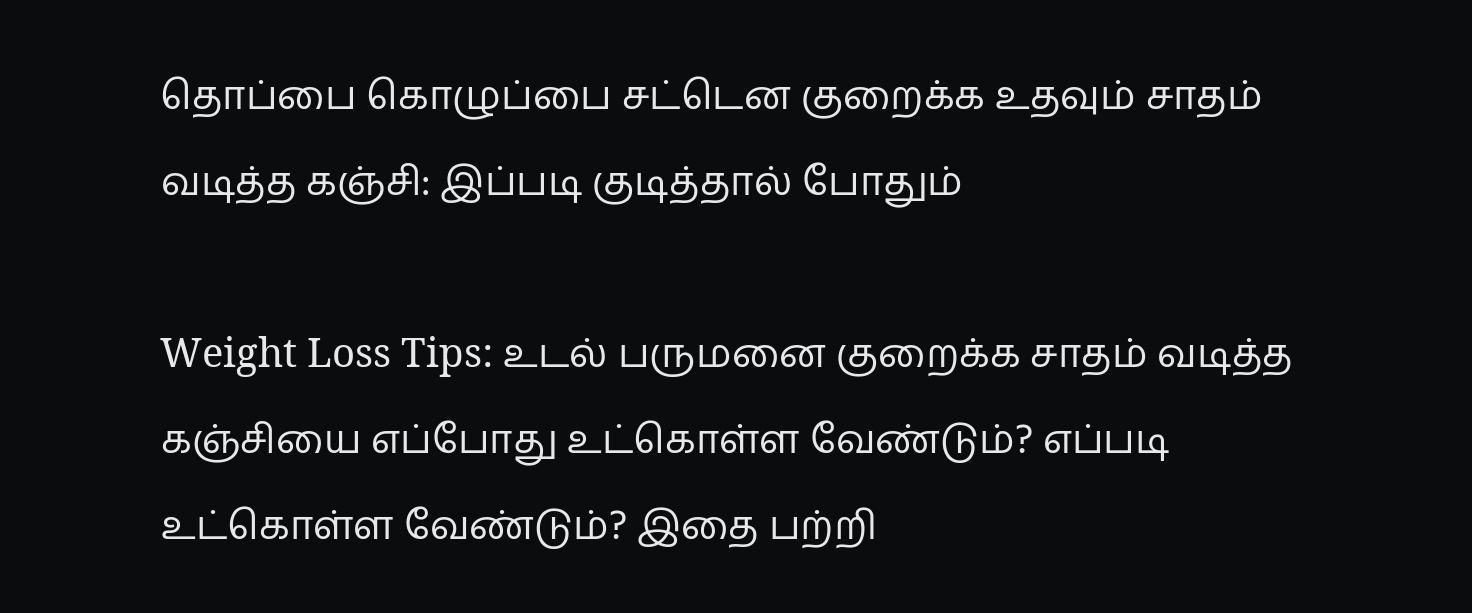தொப்பை கொழுப்பை சட்டென குறைக்க உதவும் சாதம் வடித்த கஞ்சி: இப்படி குடித்தால் போதும்

Weight Loss Tips: உடல் பருமனை குறைக்க சாதம் வடித்த கஞ்சியை எப்போது உட்கொள்ள வேண்டும்? எப்படி உட்கொள்ள வேண்டும்? இதை பற்றி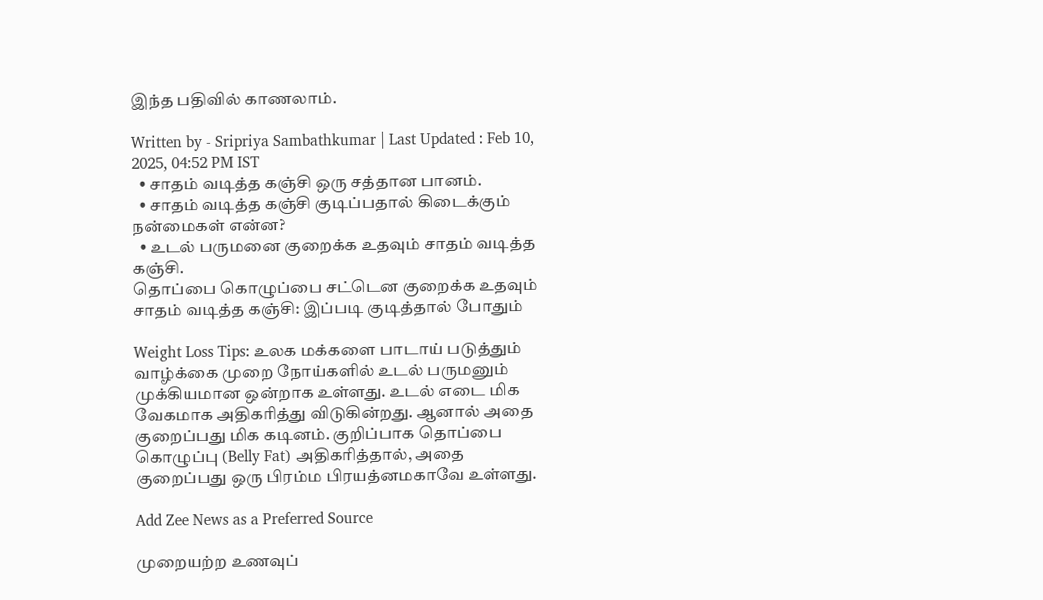இந்த பதிவில் காணலாம்.

Written by - Sripriya Sambathkumar | Last Updated : Feb 10, 2025, 04:52 PM IST
  • சாதம் வடித்த கஞ்சி ஒரு சத்தான பானம்.
  • சாதம் வடித்த கஞ்சி குடிப்பதால் கிடைக்கும் நன்மைகள் என்ன?
  • உடல் பருமனை குறைக்க உதவும் சாதம் வடித்த கஞ்சி.
தொப்பை கொழுப்பை சட்டென குறைக்க உதவும் சாதம் வடித்த கஞ்சி: இப்படி குடித்தால் போதும்

Weight Loss Tips: உலக மக்களை பாடாய் படுத்தும் வாழ்க்கை முறை நோய்களில் உடல் பருமனும் முக்கியமான ஒன்றாக உள்ளது. உடல் எடை மிக வேகமாக அதிகரித்து விடுகின்றது. ஆனால் அதை குறைப்பது மிக கடினம். குறிப்பாக தொப்பை கொழுப்பு (Belly Fat) அதிகரித்தால், அதை குறைப்பது ஒரு பிரம்ம பிரயத்னமகாவே உள்ளது.

Add Zee News as a Preferred Source

முறையற்ற உணவுப்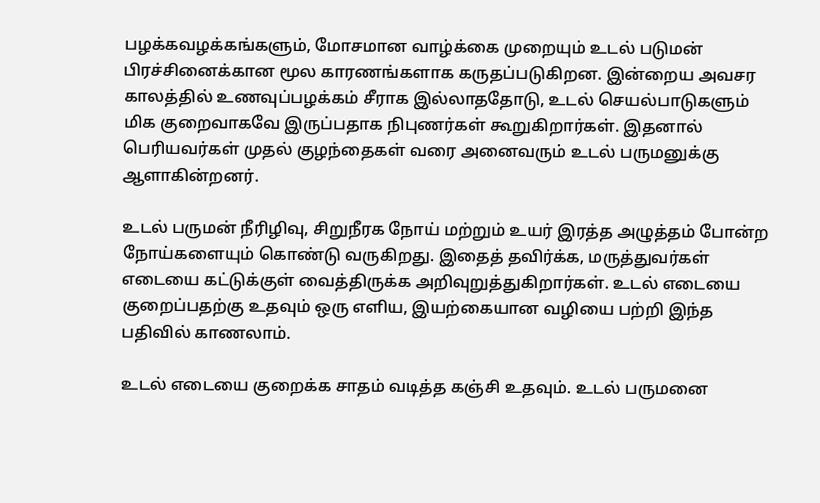பழக்கவழக்கங்களும், மோசமான வாழ்க்கை முறையும் உடல் படுமன் பிரச்சினைக்கான மூல காரணங்களாக கருதப்படுகிறன. இன்றைய அவசர காலத்தில் உணவுப்பழக்கம் சீராக இல்லாததோடு, உடல் செயல்பாடுகளும் மிக குறைவாகவே இருப்பதாக நிபுணர்கள் கூறுகிறார்கள். இதனால் பெரியவர்கள் முதல் குழந்தைகள் வரை அனைவரும் உடல் பருமனுக்கு ஆளாகின்றனர்.

உடல் பருமன் நீரிழிவு, சிறுநீரக நோய் மற்றும் உயர் இரத்த அழுத்தம் போன்ற நோய்களையும் கொண்டு வருகிறது. இதைத் தவிர்க்க, மருத்துவர்கள் எடையை கட்டுக்குள் வைத்திருக்க அறிவுறுத்துகிறார்கள். உடல் எடையை குறைப்பதற்கு உதவும் ஒரு எளிய, இயற்கையான வழியை பற்றி இந்த பதிவில் காணலாம்.

உடல் எடையை குறைக்க சாதம் வடித்த கஞ்சி உதவும். உடல் பருமனை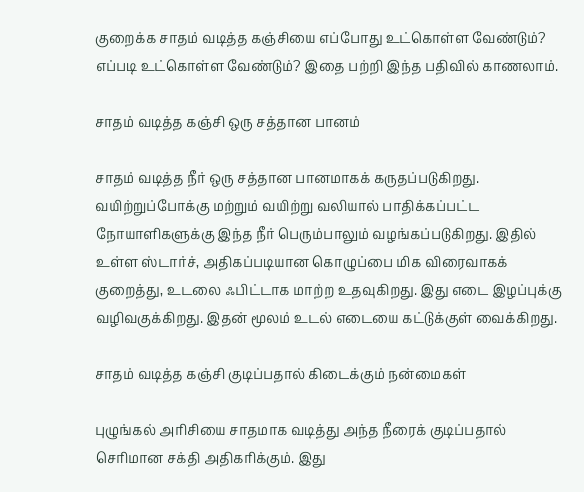குறைக்க சாதம் வடித்த கஞ்சியை எப்போது உட்கொள்ள வேண்டும்? எப்படி உட்கொள்ள வேண்டும்? இதை பற்றி இந்த பதிவில் காணலாம்.

சாதம் வடித்த கஞ்சி ஒரு சத்தான பானம்

சாதம் வடித்த நீர் ஒரு சத்தான பானமாகக் கருதப்படுகிறது. வயிற்றுப்போக்கு மற்றும் வயிற்று வலியால் பாதிக்கப்பட்ட நோயாளிகளுக்கு இந்த நீர் பெரும்பாலும் வழங்கப்படுகிறது. இதில் உள்ள ஸ்டார்ச், அதிகப்படியான கொழுப்பை மிக விரைவாகக் குறைத்து, உடலை ஃபிட்டாக மாற்ற உதவுகிறது. இது எடை இழப்புக்கு வழிவகுக்கிறது. இதன் மூலம் உடல் எடையை கட்டுக்குள் வைக்கிறது.

சாதம் வடித்த கஞ்சி குடிப்பதால் கிடைக்கும் நன்மைகள்

புழுங்கல் அரிசியை சாதமாக வடித்து அந்த நீரைக் குடிப்பதால் செரிமான சக்தி அதிகரிக்கும். இது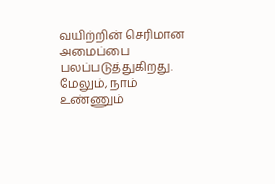வயிற்றின் செரிமான அமைப்பை பலப்படுத்துகிறது. மேலும், நாம் உண்ணும்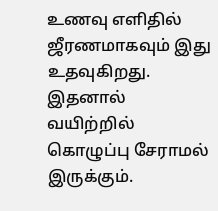உணவு எளிதில் ஜீரணமாகவும் இது உதவுகிறது. இதனால் வயிற்றில் கொழுப்பு சேராமல் இருக்கும்.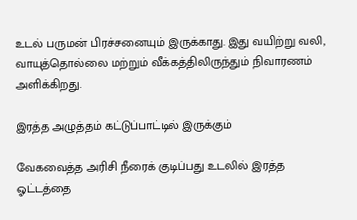உடல் பருமன் பிரச்சனையும் இருக்காது. இது வயிற்று வலி, வாயுத்தொல்லை மற்றும் வீக்கத்திலிருந்தும் நிவாரணம் அளிக்கிறது.

இரத்த அழுத்தம் கட்டுப்பாட்டில் இருக்கும்

வேகவைத்த அரிசி நீரைக் குடிப்பது உடலில் இரத்த ஓட்டத்தை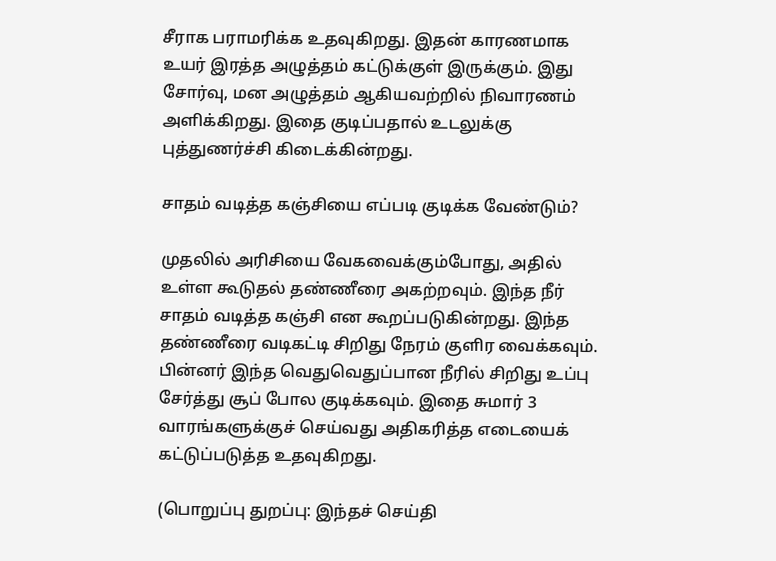சீராக பராமரிக்க உதவுகிறது. இதன் காரணமாக உயர் இரத்த அழுத்தம் கட்டுக்குள் இருக்கும். இது சோர்வு, மன அழுத்தம் ஆகியவற்றில் நிவாரணம் அளிக்கிறது. இதை குடிப்பதால் உடலுக்கு புத்துணர்ச்சி கிடைக்கின்றது.

சாதம் வடித்த கஞ்சியை எப்படி குடிக்க வேண்டும்?

முதலில் அரிசியை வேகவைக்கும்போது, அதில் உள்ள கூடுதல் தண்ணீரை அகற்றவும். இந்த நீர் சாதம் வடித்த கஞ்சி என கூறப்படுகின்றது. இந்த தண்ணீரை வடிகட்டி சிறிது நேரம் குளிர வைக்கவும். பின்னர் இந்த வெதுவெதுப்பான நீரில் சிறிது உப்பு சேர்த்து சூப் போல குடிக்கவும். இதை சுமார் 3 வாரங்களுக்குச் செய்வது அதிகரித்த எடையைக் கட்டுப்படுத்த உதவுகிறது.

(பொறுப்பு துறப்பு: இந்தச் செய்தி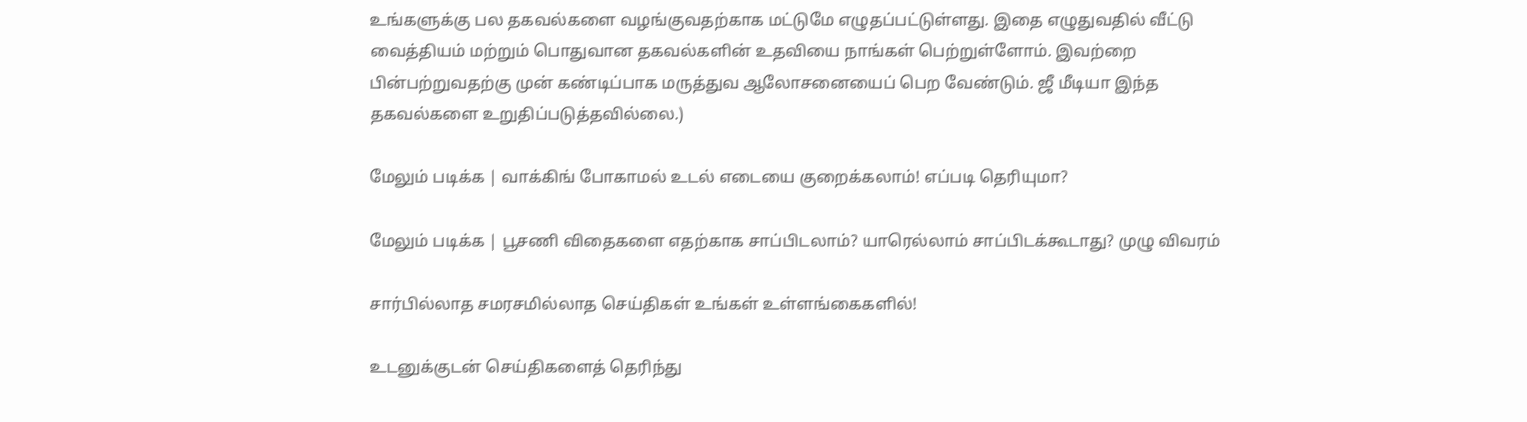உங்களுக்கு பல தகவல்களை வழங்குவதற்காக மட்டுமே எழுதப்பட்டுள்ளது. இதை எழுதுவதில் வீட்டு வைத்தியம் மற்றும் பொதுவான தகவல்களின் உதவியை நாங்கள் பெற்றுள்ளோம். இவற்றை பின்பற்றுவதற்கு முன் கண்டிப்பாக மருத்துவ ஆலோசனையைப் பெற வேண்டும். ஜீ மீடியா இந்த தகவல்களை உறுதிப்படுத்தவில்லை.)

மேலும் படிக்க | வாக்கிங் போகாமல் உடல் எடையை குறைக்கலாம்! எப்படி தெரியுமா?

மேலும் படிக்க | பூசணி விதைகளை எதற்காக சாப்பிடலாம்? யாரெல்லாம் சாப்பிடக்கூடாது? முழு விவரம்

சார்பில்லாத சமரசமில்லாத செய்திகள் உங்கள் உள்ளங்கைகளில்!

உடனுக்குடன் செய்திகளைத் தெரிந்து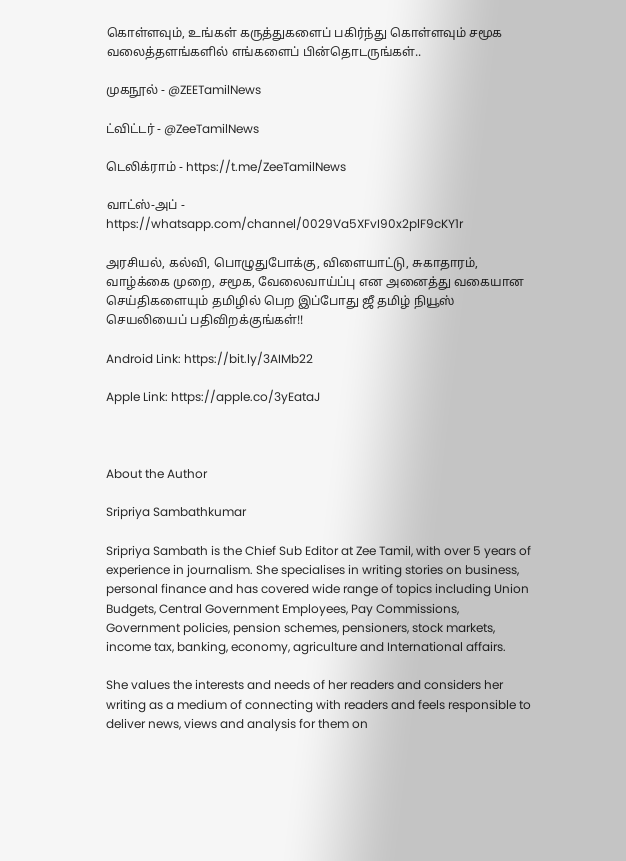கொள்ளவும், உங்கள் கருத்துகளைப் பகிர்ந்து கொள்ளவும் சமூக வலைத்தளங்களில் எங்களைப் பின்தொடருங்கள்..

முகநூல் - @ZEETamilNews

ட்விட்டர் - @ZeeTamilNews

டெலிக்ராம் - https://t.me/ZeeTamilNews

வாட்ஸ்-அப் - https://whatsapp.com/channel/0029Va5XFvI90x2plF9cKY1r

அரசியல், கல்வி, பொழுதுபோக்கு, விளையாட்டு, சுகாதாரம், வாழ்க்கை முறை, சமூக, வேலைவாய்ப்பு என அனைத்து வகையான செய்திகளையும் தமிழில் பெற இப்போது ஜீ தமிழ் நியூஸ் செயலியைப் பதிவிறக்குங்கள்!!

Android Link: https://bit.ly/3AIMb22

Apple Link: https://apple.co/3yEataJ



About the Author

Sripriya Sambathkumar

Sripriya Sambath is the Chief Sub Editor at Zee Tamil, with over 5 years of experience in journalism. She specialises in writing stories on business, personal finance and has covered wide range of topics including Union Budgets, Central Government Employees, Pay Commissions, Government policies, pension schemes, pensioners, stock markets, income tax, banking, economy, agriculture and International affairs.

She values the interests and needs of her readers and considers her writing as a medium of connecting with readers and feels responsible to deliver news, views and analysis for them on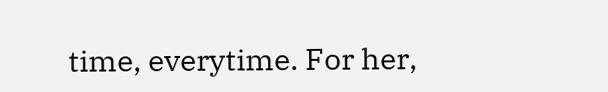time, everytime. For her,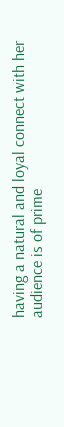having a natural and loyal connect with her audience is of prime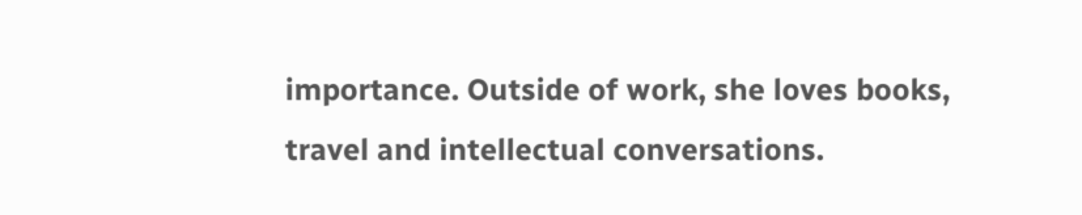importance. Outside of work, she loves books, travel and intellectual conversations.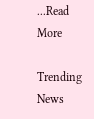...Read More

Trending News